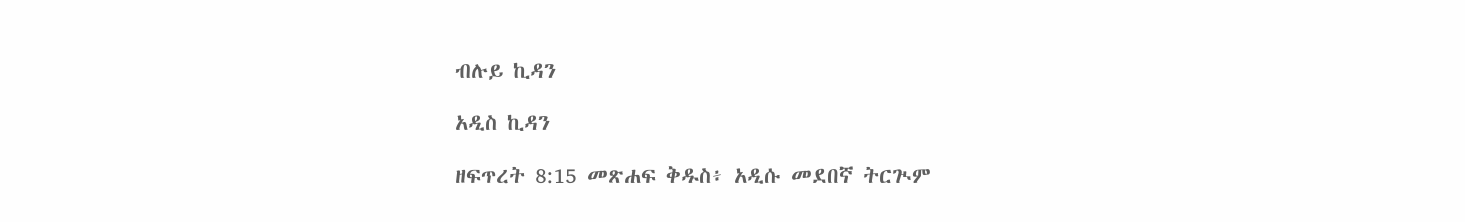ብሉይ ኪዳን

አዲስ ኪዳን

ዘፍጥረት 8:15 መጽሐፍ ቅዱስ፥ አዲሱ መደበኛ ትርጒም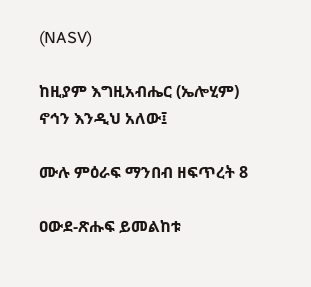(NASV)

ከዚያም እግዚአብሔር (ኤሎሂም) ኖኅን እንዲህ አለው፤

ሙሉ ምዕራፍ ማንበብ ዘፍጥረት 8

ዐውደ-ጽሑፍ ይመልከቱ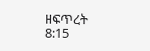ዘፍጥረት 8:15